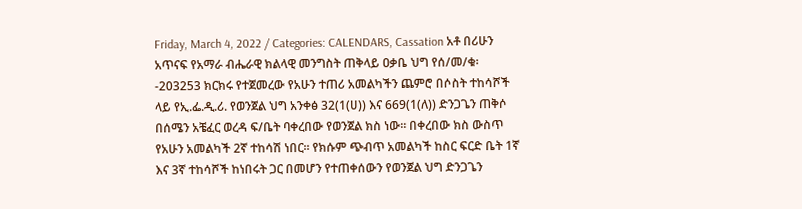Friday, March 4, 2022 / Categories: CALENDARS, Cassation አቶ በሪሁን አጥናፍ የአማራ ብሔራዊ ክልላዊ መንግስት ጠቅላይ ዐቃቤ ህግ የሰ/መ/ቁ፡-203253 ክርክሩ የተጀመረው የአሁን ተጠሪ አመልካችን ጨምሮ በሶስት ተከሳሾች ላይ የኢ.ፌ.ዲ.ሪ. የወንጀል ህግ አንቀፅ 32(1(ሀ)) እና 669(1(ለ)) ድንጋጌን ጠቅሶ በሰሜን አቼፈር ወረዳ ፍ/ቤት ባቀረበው የወንጀል ክስ ነው፡፡ በቀረበው ክስ ውስጥ የአሁን አመልካች 2ኛ ተከሳሽ ነበር፡፡ የክሱም ጭብጥ አመልካች ከስር ፍርድ ቤት 1ኛ እና 3ኛ ተከሳሾች ከነበሩት ጋር በመሆን የተጠቀሰውን የወንጀል ህግ ድንጋጌን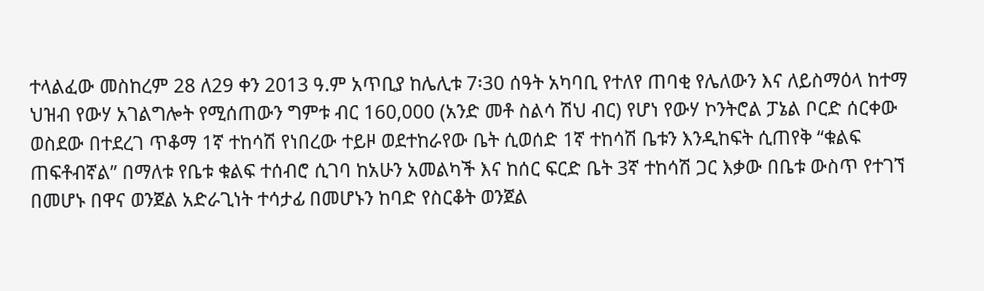ተላልፈው መስከረም 28 ለ29 ቀን 2013 ዓ.ም አጥቢያ ከሌሊቱ 7፡30 ሰዓት አካባቢ የተለየ ጠባቂ የሌለውን እና ለይስማዕላ ከተማ ህዝብ የውሃ አገልግሎት የሚሰጠውን ግምቱ ብር 160,000 (አንድ መቶ ስልሳ ሽህ ብር) የሆነ የውሃ ኮንትሮል ፓኔል ቦርድ ሰርቀው ወስደው በተደረገ ጥቆማ 1ኛ ተከሳሽ የነበረው ተይዞ ወደተከራየው ቤት ሲወሰድ 1ኛ ተከሳሽ ቤቱን እንዲከፍት ሲጠየቅ “ቁልፍ ጠፍቶብኛል” በማለቱ የቤቱ ቁልፍ ተሰብሮ ሲገባ ከአሁን አመልካች እና ከሰር ፍርድ ቤት 3ኛ ተከሳሽ ጋር እቃው በቤቱ ውስጥ የተገኘ በመሆኑ በዋና ወንጀል አድራጊነት ተሳታፊ በመሆኑን ከባድ የስርቆት ወንጀል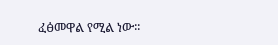ፈፅመዋል የሚል ነው፡፡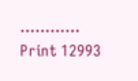………… Print 12993